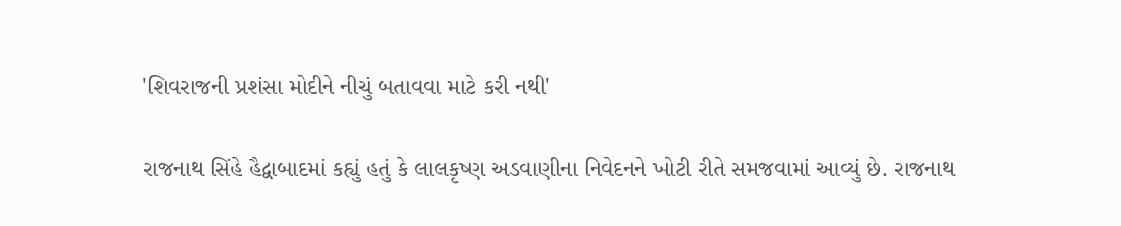'શિવરાજની પ્રશંસા મોદીને નીચું બતાવવા માટે કરી નથી'

રાજનાથ સિંહે હૈદ્વાબાદમાં કહ્યું હતું કે લાલકૃષ્ણ અડવાણીના નિવેદનને ખોટી રીતે સમજવામાં આવ્યું છે. રાજનાથ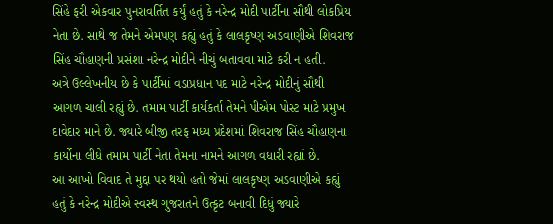સિંહે ફરી એકવાર પુનરાવર્તિત કર્યું હતું કે નરેન્દ્ર મોદી પાર્ટીના સૌથી લોકપ્રિય નેતા છે. સાથે જ તેમને એમપણ કહ્યું હતું કે લાલકૃષ્ણ અડવાણીએ શિવરાજ સિંહ ચૌહાણની પ્રસંશા નરેન્દ્ર મોદીને નીચું બતાવવા માટે કરી ન હતી.
અત્રે ઉલ્લેખનીય છે કે પાર્ટીમાં વડાપ્રધાન પદ માટે નરેન્દ્ર મોદીનું સૌથી આગળ ચાલી રહ્યું છે. તમામ પાર્ટી કાર્યકર્તા તેમને પીએમ પોસ્ટ માટે પ્રમુખ દાવેદાર માને છે. જ્યારે બીજી તરફ મધ્ય પ્રદેશમાં શિવરાજ સિંહ ચૌહાણના કાર્યોના લીધે તમામ પાર્ટી નેતા તેમના નામને આગળ વધારી રહ્યાં છે.
આ આખો વિવાદ તે મુદ્દા પર થયો હતો જેમાં લાલકૃષ્ણ અડવાણીએ કહ્યું હતું કે નરેન્દ્ર મોદીએ સ્વસ્થ ગુજરાતને ઉત્કૃટ બનાવી દિધું જ્યારે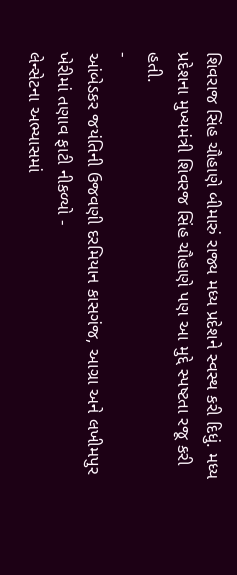શિવરાજ સિંહ ચૌહાણે બીમારું રાજ્ય મધ્ય પ્રદેશને સ્વસ્થ કરી દિધું. મધ્ય પ્રદેશના મુખ્યમંત્રી શિવરજ સિંહ ચૌહાણે પણ આ મુદ્દે સ્પષ્ટતા રજૂ કરી હતી.
-
આંબેડકર જયંતિની ઉજવણી દરમિયાન કાસગંજ, આગ્રા અને લખીમપુર ખેરીમાં તણાવ ફાટી નીકળ્યો -
લેન્સેટના અભ્યાસમાં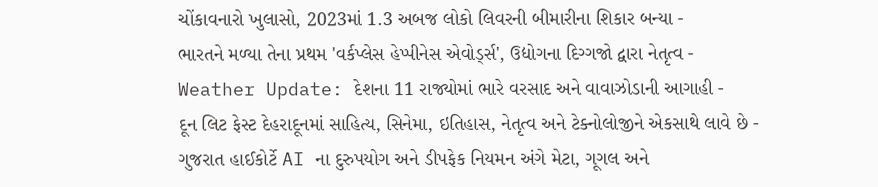ચોંકાવનારો ખુલાસો, 2023માં 1.3 અબજ લોકો લિવરની બીમારીના શિકાર બન્યા -
ભારતને મળ્યા તેના પ્રથમ 'વર્કપ્લેસ હેપ્પીનેસ એવોર્ડ્સ', ઉદ્યોગના દિગ્ગજો દ્વારા નેતૃત્વ -
Weather Update: દેશના 11 રાજ્યોમાં ભારે વરસાદ અને વાવાઝોડાની આગાહી -
દૂન લિટ ફેસ્ટ દેહરાદૂનમાં સાહિત્ય, સિનેમા, ઇતિહાસ, નેતૃત્વ અને ટેક્નોલોજીને એકસાથે લાવે છે -
ગુજરાત હાઈકોર્ટે AI ના દુરુપયોગ અને ડીપફેક નિયમન અંગે મેટા, ગૂગલ અને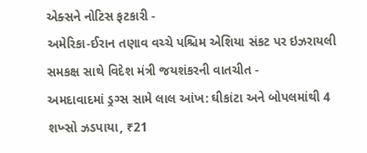એક્સને નોટિસ ફટકારી -
અમેરિકા-ઈરાન તણાવ વચ્ચે પશ્ચિમ એશિયા સંકટ પર ઇઝરાયલી સમકક્ષ સાથે વિદેશ મંત્રી જયશંકરની વાતચીત -
અમદાવાદમાં ડ્રગ્સ સામે લાલ આંખ: ઘીકાંટા અને બોપલમાંથી 4 શખ્સો ઝડપાયા, ₹21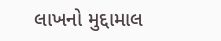લાખનો મુદ્દામાલ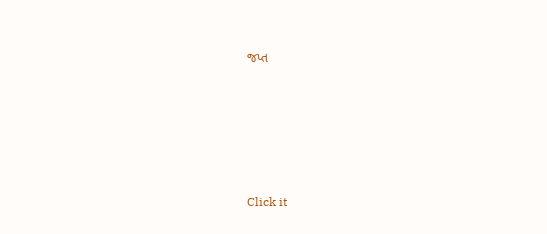જપ્ત





Click it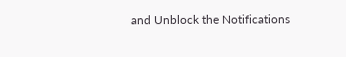and Unblock the Notifications